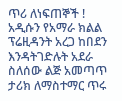ጥሪ ለነፍጠኞች ! አዲሱን የአማራ ክልል ፕሬዚዳንት አረጋ ከበደን እንዳትገድሉት አደራ
ስለሰው ልጅ አመጣጥ ታሪክ ለማስተማር ጥሩ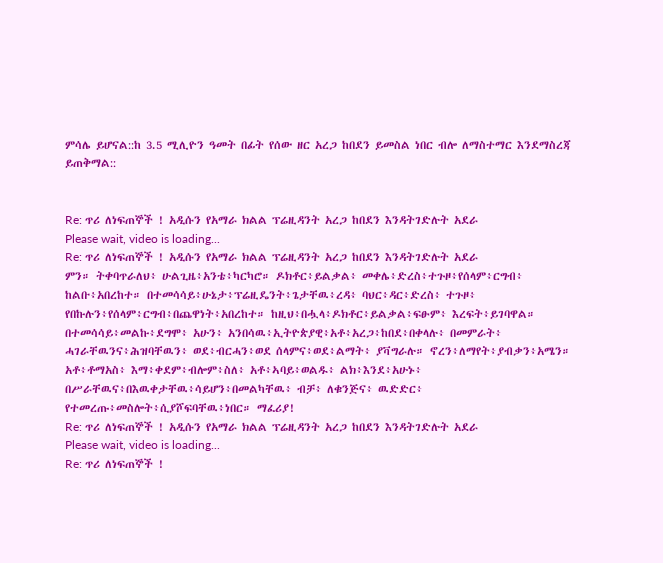ምሳሌ ይሆናል::ከ 3.5 ሚሊዮን ዓመት በፊት የሰው ዘር አረጋ ከበደን ይመስል ነበር ብሎ ለማስተማር እንደማስረጃ ይጠቅማል::


Re: ጥሪ ለነፍጠኞች ! አዲሱን የአማራ ክልል ፕሬዚዳንት አረጋ ከበደን እንዳትገድሉት አደራ
Please wait, video is loading...
Re: ጥሪ ለነፍጠኞች ! አዲሱን የአማራ ክልል ፕሬዚዳንት አረጋ ከበደን እንዳትገድሉት አደራ
ምን። ትቀባጥራለህ፥ ሁልጊዜ፥አንቴ፥ካርካሮ። ዶክቶር፥ይልቃል፥ መቀሌ፥ድረስ፥ተጉዞ፥የሰላም፥ርግብ፥ ከልቡ፥አበረከተ። በተመሳሳይ፥ሁኔታ፥ፕሬዚዴንት፥ጌታቸዉ፥ረዳ፥ ባህር፥ዳር፥ድረስ፥ ተጉዞ፥ የበኩሉን፥የሰላም፥ርግብ፥በጨዋነት፥አበረከተ። ከዚህ፥በሗላ፥ዶክቶር፥ይልቃል፥ፍፁም፥ እረፍት፥ይገባዋል። በተመሳሳይ፥መልኩ፥ደግሞ፥ አሁን፥ አንበሳዉ፥ኢትዮጵያዊ፥አቶ፥አረጋ፥ከበደ፥በቀላሉ፥ በመምራት፥ ሓገራቸዉንና፥ሕዝባቸዉን፥ ወደ፥ብርሓን፥ወደ ሰላምና፥ወደ፥ልማት፥ ያቫግራሉ። ኖረን፥ለማየት፥ያብቃን፥አሜን።
አቶ፥ቶማአስ፥ እማ፥ቀደም፥ብሎም፥ስለ፥ አቶ፥ኣባይ፥ወልዱ፥ ልክ፥እንደ፥አሁኑ፥ በሥራቸዉና፥በእዉቀታቸዉ፥ሳይሆን፥በመልካቸዉ፥ ብቻ፥ ለቁንጅና፥ ዉድድር፥ የተመረጡ፥መስሎት፥ሲያሾፍባቸዉ፥ነበር። ማፈሪያ!
Re: ጥሪ ለነፍጠኞች ! አዲሱን የአማራ ክልል ፕሬዚዳንት አረጋ ከበደን እንዳትገድሉት አደራ
Please wait, video is loading...
Re: ጥሪ ለነፍጠኞች !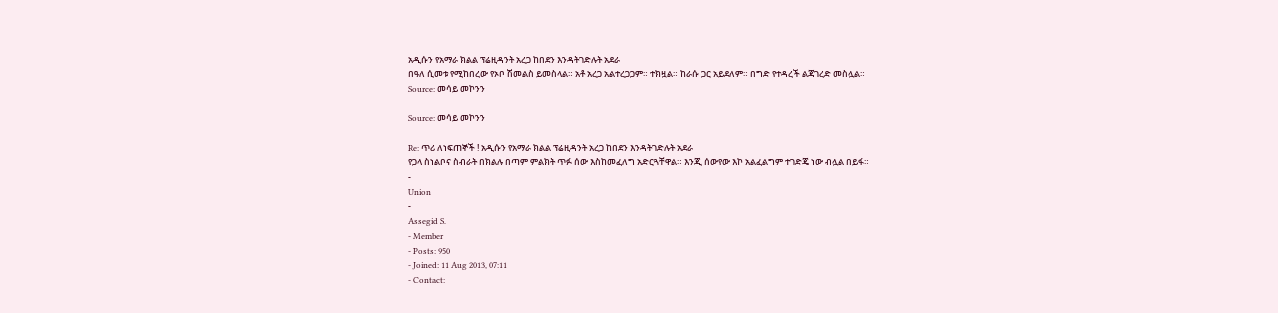አዲሱን የአማራ ክልል ፕሬዚዳንት አረጋ ከበደን እንዳትገድሉት አደራ
በዓለ ሲመቱ የሚከበረው የኦቦ ሽመልስ ይመስላል። አቶ አረጋ አልተረጋጋም። ተክዟል። ከራሱ ጋር አይደለም። በግድ የተዳረች ልጃገረድ መስሏል።
Source: መሳይ መኮንን

Source: መሳይ መኮንን

Re: ጥሪ ለነፍጠኞች ! አዲሱን የአማራ ክልል ፕሬዚዳንት አረጋ ከበደን እንዳትገድሉት አደራ
የጋላ ስነልቦና ስብራት በክልሉ በጣም ምልክት ጥፉ ሰው እስከመፈለግ አድርጓቸዋል። እንጂ ሰውየው እኮ አልፈልግም ተገድጄ ነው ብሏል በይፋ።
-
Union
-
Assegid S.
- Member
- Posts: 950
- Joined: 11 Aug 2013, 07:11
- Contact: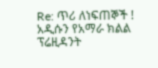Re: ጥሪ ለነፍጠኞች ! አዲሱን የአማራ ክልል ፕሬዚዳንት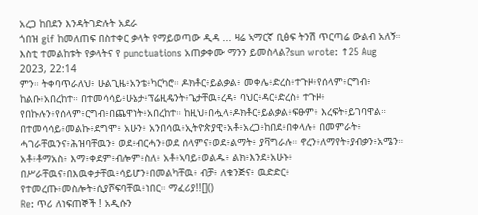አረጋ ከበደን እንዳትገድሉት አደራ
ጎበዝ gif ከመለጠፍ በስተቀር ቃላት የማይወጣው ዲዳ ... ዛሬ ኣማርኛ ቢፅፍ ትንሽ ጥርጣሬ ውልብ አለኝ። እስቲ ተመልከቱት የቃላትና የ punctuations አጠቃቀሙ ማንን ይመስላል?sun wrote: ↑25 Aug 2023, 22:14
ምን። ትቀባጥራለህ፥ ሁልጊዜ፥አንቴ፥ካርካሮ። ዶክቶር፥ይልቃል፥ መቀሌ፥ድረስ፥ተጉዞ፥የሰላም፥ርግብ፥ ከልቡ፥አበረከተ። በተመሳሳይ፥ሁኔታ፥ፕሬዚዴንት፥ጌታቸዉ፥ረዳ፥ ባህር፥ዳር፥ድረስ፥ ተጉዞ፥ የበኩሉን፥የሰላም፥ርግብ፥በጨዋነት፥አበረከተ። ከዚህ፥በሗላ፥ዶክቶር፥ይልቃል፥ፍፁም፥ እረፍት፥ይገባዋል። በተመሳሳይ፥መልኩ፥ደግሞ፥ አሁን፥ አንበሳዉ፥ኢትዮጵያዊ፥አቶ፥አረጋ፥ከበደ፥በቀላሉ፥ በመምራት፥ ሓገራቸዉንና፥ሕዝባቸዉን፥ ወደ፥ብርሓን፥ወደ ሰላምና፥ወደ፥ልማት፥ ያቫግራሉ። ኖረን፥ለማየት፥ያብቃን፥አሜን።
አቶ፥ቶማአስ፥ እማ፥ቀደም፥ብሎም፥ስለ፥ አቶ፥ኣባይ፥ወልዱ፥ ልክ፥እንደ፥አሁኑ፥ በሥራቸዉና፥በእዉቀታቸዉ፥ሳይሆን፥በመልካቸዉ፥ ብቻ፥ ለቁንጅና፥ ዉድድር፥ የተመረጡ፥መስሎት፥ሲያሾፍባቸዉ፥ነበር። ማፈሪያ!![]()
Re: ጥሪ ለነፍጠኞች ! አዲሱን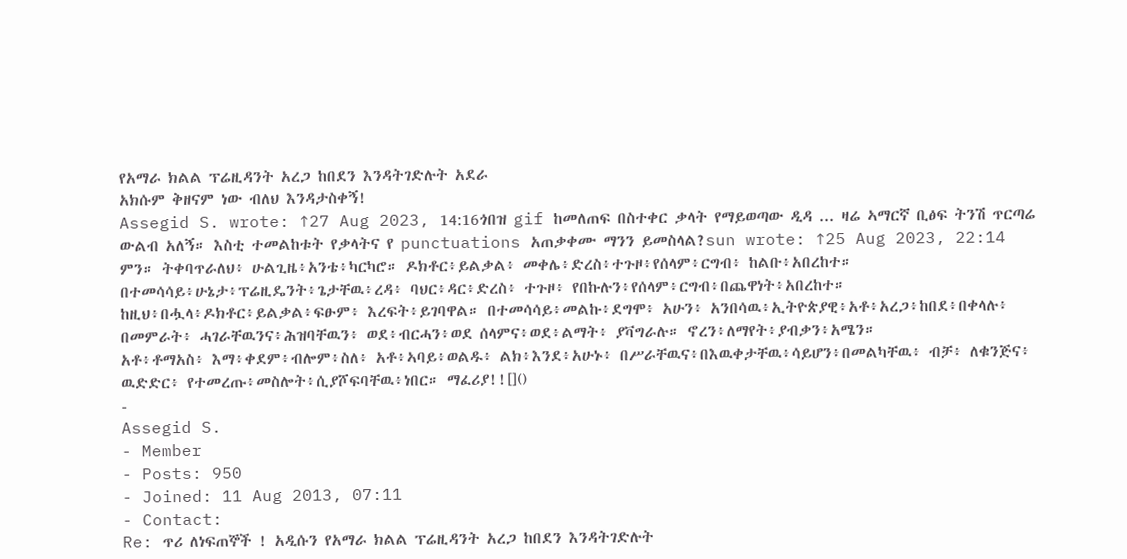የአማራ ክልል ፕሬዚዳንት አረጋ ከበደን እንዳትገድሉት አደራ
አክሱም ቅዘናም ነው ብለህ እንዳታስቀኝ!
Assegid S. wrote: ↑27 Aug 2023, 14:16ጎበዝ gif ከመለጠፍ በስተቀር ቃላት የማይወጣው ዲዳ ... ዛሬ ኣማርኛ ቢፅፍ ትንሽ ጥርጣሬ ውልብ አለኝ። እስቲ ተመልከቱት የቃላትና የ punctuations አጠቃቀሙ ማንን ይመስላል?sun wrote: ↑25 Aug 2023, 22:14
ምን። ትቀባጥራለህ፥ ሁልጊዜ፥አንቴ፥ካርካሮ። ዶክቶር፥ይልቃል፥ መቀሌ፥ድረስ፥ተጉዞ፥የሰላም፥ርግብ፥ ከልቡ፥አበረከተ። በተመሳሳይ፥ሁኔታ፥ፕሬዚዴንት፥ጌታቸዉ፥ረዳ፥ ባህር፥ዳር፥ድረስ፥ ተጉዞ፥ የበኩሉን፥የሰላም፥ርግብ፥በጨዋነት፥አበረከተ። ከዚህ፥በሗላ፥ዶክቶር፥ይልቃል፥ፍፁም፥ እረፍት፥ይገባዋል። በተመሳሳይ፥መልኩ፥ደግሞ፥ አሁን፥ አንበሳዉ፥ኢትዮጵያዊ፥አቶ፥አረጋ፥ከበደ፥በቀላሉ፥ በመምራት፥ ሓገራቸዉንና፥ሕዝባቸዉን፥ ወደ፥ብርሓን፥ወደ ሰላምና፥ወደ፥ልማት፥ ያቫግራሉ። ኖረን፥ለማየት፥ያብቃን፥አሜን።
አቶ፥ቶማአስ፥ እማ፥ቀደም፥ብሎም፥ስለ፥ አቶ፥ኣባይ፥ወልዱ፥ ልክ፥እንደ፥አሁኑ፥ በሥራቸዉና፥በእዉቀታቸዉ፥ሳይሆን፥በመልካቸዉ፥ ብቻ፥ ለቁንጅና፥ ዉድድር፥ የተመረጡ፥መስሎት፥ሲያሾፍባቸዉ፥ነበር። ማፈሪያ!![]()
-
Assegid S.
- Member
- Posts: 950
- Joined: 11 Aug 2013, 07:11
- Contact:
Re: ጥሪ ለነፍጠኞች ! አዲሱን የአማራ ክልል ፕሬዚዳንት አረጋ ከበደን እንዳትገድሉት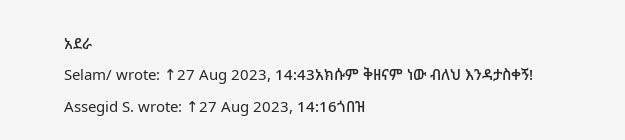አደራ
Selam/ wrote: ↑27 Aug 2023, 14:43አክሱም ቅዘናም ነው ብለህ እንዳታስቀኝ!
Assegid S. wrote: ↑27 Aug 2023, 14:16ጎበዝ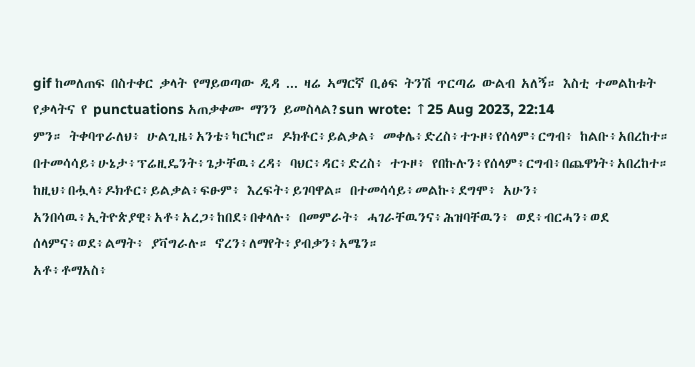gif ከመለጠፍ በስተቀር ቃላት የማይወጣው ዲዳ ... ዛሬ ኣማርኛ ቢፅፍ ትንሽ ጥርጣሬ ውልብ አለኝ። እስቲ ተመልከቱት የቃላትና የ punctuations አጠቃቀሙ ማንን ይመስላል?sun wrote: ↑25 Aug 2023, 22:14
ምን። ትቀባጥራለህ፥ ሁልጊዜ፥አንቴ፥ካርካሮ። ዶክቶር፥ይልቃል፥ መቀሌ፥ድረስ፥ተጉዞ፥የሰላም፥ርግብ፥ ከልቡ፥አበረከተ። በተመሳሳይ፥ሁኔታ፥ፕሬዚዴንት፥ጌታቸዉ፥ረዳ፥ ባህር፥ዳር፥ድረስ፥ ተጉዞ፥ የበኩሉን፥የሰላም፥ርግብ፥በጨዋነት፥አበረከተ። ከዚህ፥በሗላ፥ዶክቶር፥ይልቃል፥ፍፁም፥ እረፍት፥ይገባዋል። በተመሳሳይ፥መልኩ፥ደግሞ፥ አሁን፥ አንበሳዉ፥ኢትዮጵያዊ፥አቶ፥አረጋ፥ከበደ፥በቀላሉ፥ በመምራት፥ ሓገራቸዉንና፥ሕዝባቸዉን፥ ወደ፥ብርሓን፥ወደ ሰላምና፥ወደ፥ልማት፥ ያቫግራሉ። ኖረን፥ለማየት፥ያብቃን፥አሜን።
አቶ፥ቶማአስ፥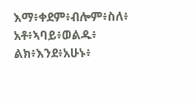እማ፥ቀደም፥ብሎም፥ስለ፥ አቶ፥ኣባይ፥ወልዱ፥ ልክ፥እንደ፥አሁኑ፥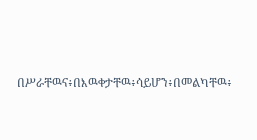በሥራቸዉና፥በእዉቀታቸዉ፥ሳይሆን፥በመልካቸዉ፥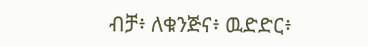ብቻ፥ ለቁንጅና፥ ዉድድር፥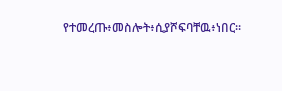የተመረጡ፥መስሎት፥ሲያሾፍባቸዉ፥ነበር።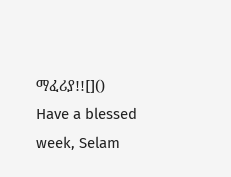ማፈሪያ!![]()
Have a blessed week, Selam